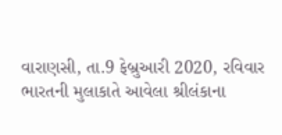વારાણસી, તા.9 ફેબ્રુઆરી 2020, રવિવાર
ભારતની મુલાકાતે આવેલા શ્રીલંકાના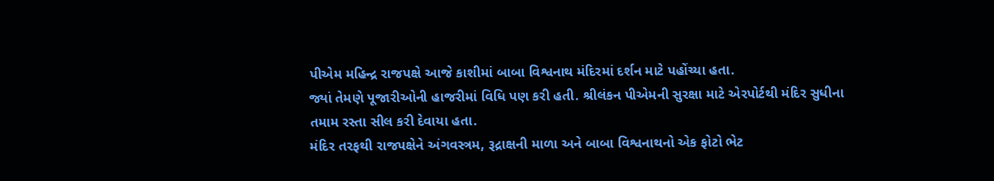પીએમ મહિન્દ્ર રાજપક્ષે આજે કાશીમાં બાબા વિશ્વનાથ મંદિરમાં દર્શન માટે પહોંચ્યા હતા.
જ્યાં તેમણે પૂજારીઓની હાજરીમાં વિધિ પણ કરી હતી. શ્રીલંકન પીએમની સુરક્ષા માટે એરપોર્ટથી મંદિર સુધીના તમામ રસ્તા સીલ કરી દેવાયા હતા.
મંદિર તરફથી રાજપક્ષેને અંગવસ્ત્રમ, રૂદ્રાક્ષની માળા અને બાબા વિશ્વનાથનો એક ફોટો ભેટ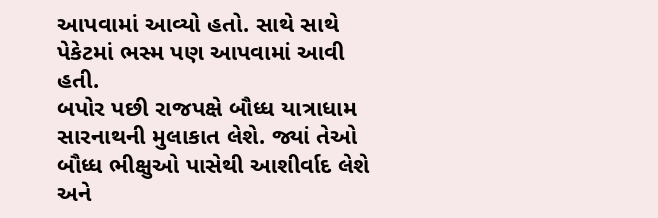આપવામાં આવ્યો હતો. સાથે સાથે પેકેટમાં ભસ્મ પણ આપવામાં આવી હતી.
બપોર પછી રાજપક્ષે બૌધ્ધ યાત્રાધામ સારનાથની મુલાકાત લેશે. જ્યાં તેઓ બૌધ્ધ ભીક્ષુઓ પાસેથી આશીર્વાદ લેશે અને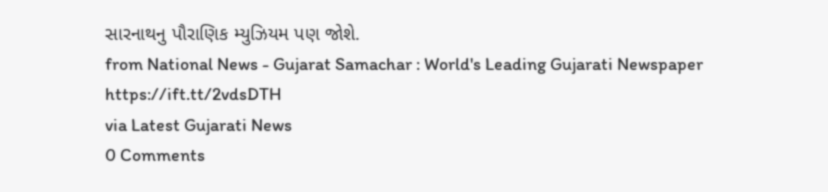સારનાથનુ પૌરાણિક મ્યુઝિયમ પણ જોશે.
from National News - Gujarat Samachar : World's Leading Gujarati Newspaper https://ift.tt/2vdsDTH
via Latest Gujarati News
0 Comments